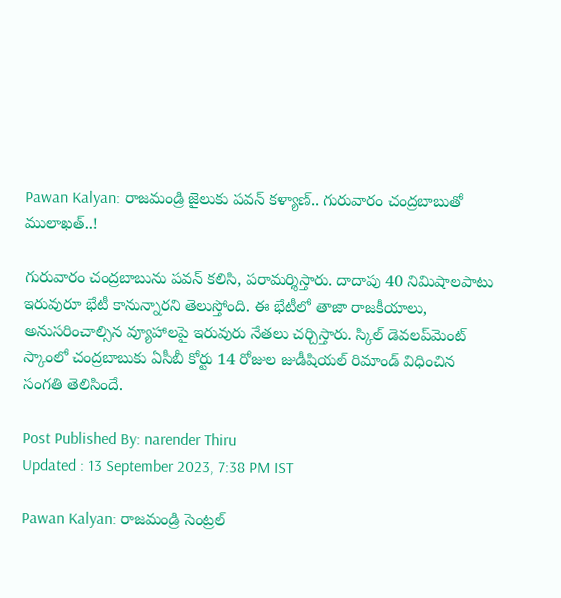Pawan Kalyan: రాజమండ్రి జైలుకు పవన్ కళ్యాణ్.. గురువారం చంద్రబాబుతో ములాఖత్..!

గురువారం చంద్రబాబును పవన్ కలిసి, పరామర్శిస్తారు. దాదాపు 40 నిమిషాలపాటు ఇరువురూ భేటీ కానున్నారని తెలుస్తోంది. ఈ భేటీలో తాజా రాజకీయాలు, అనుసరించాల్సిన వ్యూహాలపై ఇరువురు నేతలు చర్చిస్తారు. స్కిల్ డెవలప్‌మెంట్ స్కాంలో చంద్రబాబుకు ఏసీబీ కోర్టు 14 రోజుల జుడీషియల్ రిమాండ్ విధించిన సంగతి తెలిసిందే.

Post Published By: narender Thiru
Updated : 13 September 2023, 7:38 PM IST

Pawan Kalyan: రాజమండ్రి సెంట్రల్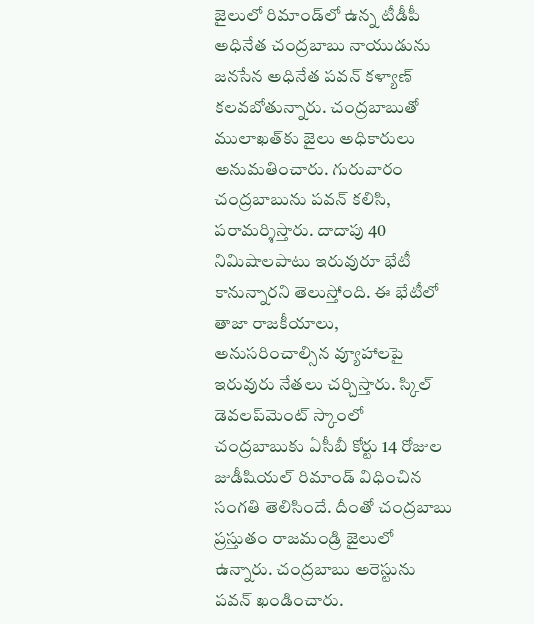జైలులో రిమాండ్‌లో ఉన్న టీడీపీ అధినేత చంద్రబాబు నాయుడును జనసేన అధినేత పవన్ కళ్యాణ్ కలవబోతున్నారు. చంద్రబాబుతో ములాఖత్‌కు జైలు అధికారులు అనుమతించారు. గురువారం చంద్రబాబును పవన్ కలిసి, పరామర్శిస్తారు. దాదాపు 40 నిమిషాలపాటు ఇరువురూ భేటీ కానున్నారని తెలుస్తోంది. ఈ భేటీలో తాజా రాజకీయాలు, అనుసరించాల్సిన వ్యూహాలపై ఇరువురు నేతలు చర్చిస్తారు. స్కిల్ డెవలప్‌మెంట్ స్కాంలో చంద్రబాబుకు ఏసీబీ కోర్టు 14 రోజుల జుడీషియల్ రిమాండ్ విధించిన సంగతి తెలిసిందే. దీంతో చంద్రబాబు ప్రస్తుతం రాజమండ్రి జైలులో ఉన్నారు. చంద్రబాబు అరెస్టును పవన్ ఖండించారు.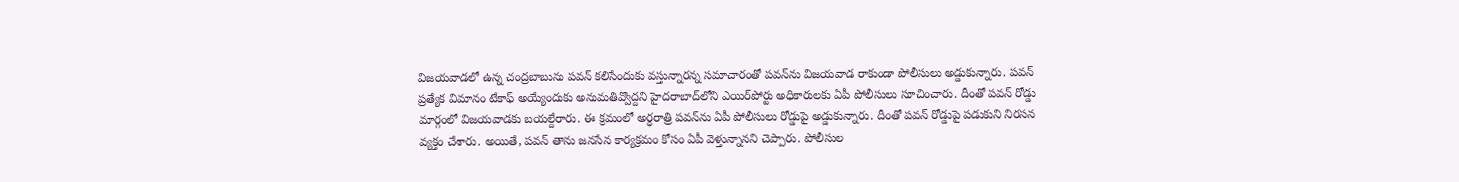విజయవాడలో ఉన్న చంద్రబాబును పవన్ కలిసేందుకు వస్తున్నారన్న సమాచారంతో పవన్‌ను విజయవాడ రాకుండా పోలీసులు అడ్డుకున్నారు. పవన్ ప్రత్యేక విమానం టేకాఫ్ అయ్యేందుకు అనుమతివ్వొద్దని హైదరాబాద్‌లోని ఎయిర్‌పోర్టు అధికారులకు ఏపీ పోలీసులు సూచించారు. దీంతో పవన్ రోడ్డు మార్గంలో విజయవాడకు బయల్దేరారు. ఈ క్రమంలో అర్ధరాత్రి పవన్‌ను ఏపీ పోలీసులు రోడ్డుపై అడ్డుకున్నారు. దీంతో పవన్ రోడ్డుపై పడుకుని నిరసన వ్యక్తం చేశారు. అయితే, పవన్ తాను జనసేన కార్యక్రమం కోసం ఏపీ వెళ్తున్నానని చెప్పారు. పోలీసుల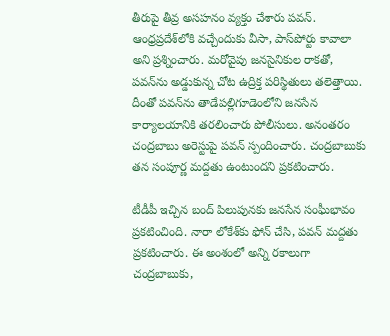తీరుపై తీవ్ర అసహనం వ్యక్తం చేశారు పవన్‌. ఆంధ్రప్రదేశ్‌లోకి వచ్చేందుకు వీసా, పాస్‌పోర్టు కావాలా అని ప్రశ్నించారు. మరోవైపు జనసైనికుల రాకతో, పవన్‌‌ను అడ్డుకున్న చోట ఉద్రిక్త పరిస్థితులు తలెత్తాయి. దీంతో పవన్‌ను తాడేపల్లిగూడెంలోని జనసేన కార్యాలయానికి తరలించారు పోలీసులు. అనంతరం చంద్రబాబు అరెస్టుపై పవన్ స్పందించారు. చంద్రబాబుకు తన సంపూర్ణ మద్దతు ఉంటుందని ప్రకటించారు.

టీడీపీ ఇచ్చిన బంద్ పిలుపునకు జనసేన సంఘీభావం ప్రకటించింది. నారా లోకేశ్‌కు ఫోన్ చేసి, పవన్ మద్దతు ప్రకటించారు. ఈ అంశంలో అన్ని రకాలుగా చంద్రబాబుకు,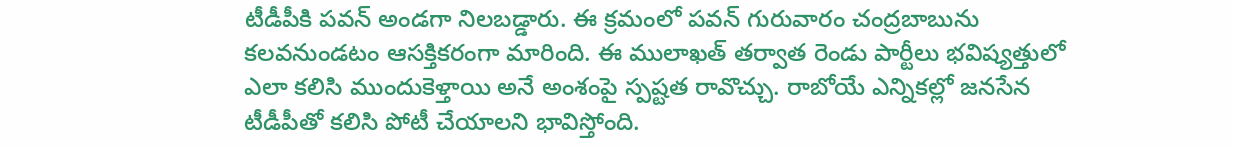టీడీపీకి పవన్ అండగా నిలబడ్డారు. ఈ క్రమంలో పవన్ గురువారం చంద్రబాబును కలవనుండటం ఆసక్తికరంగా మారింది. ఈ ములాఖత్ తర్వాత రెండు పార్టీలు భవిష్యత్తులో ఎలా కలిసి ముందుకెళ్తాయి అనే అంశంపై స్పష్టత రావొచ్చు. రాబోయే ఎన్నికల్లో జనసేన టీడీపీతో కలిసి పోటీ చేయాలని భావిస్తోంది.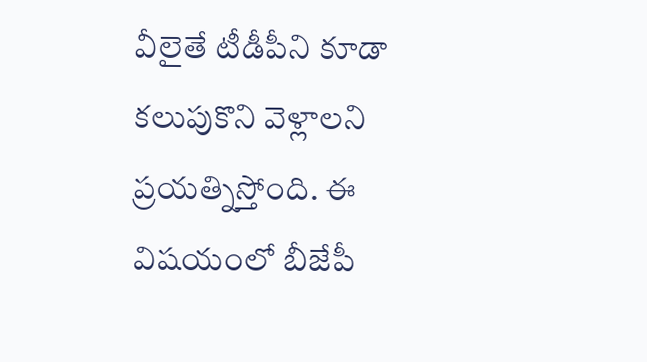వీలైతే టీడీపీని కూడా కలుపుకొని వెళ్లాలని ప్రయత్నిస్తోంది. ఈ విషయంలో బీజేపీ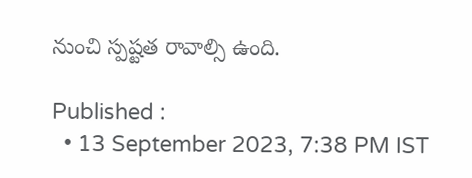నుంచి స్పష్టత రావాల్సి ఉంది.

Published :
  • 13 September 2023, 7:38 PM IST